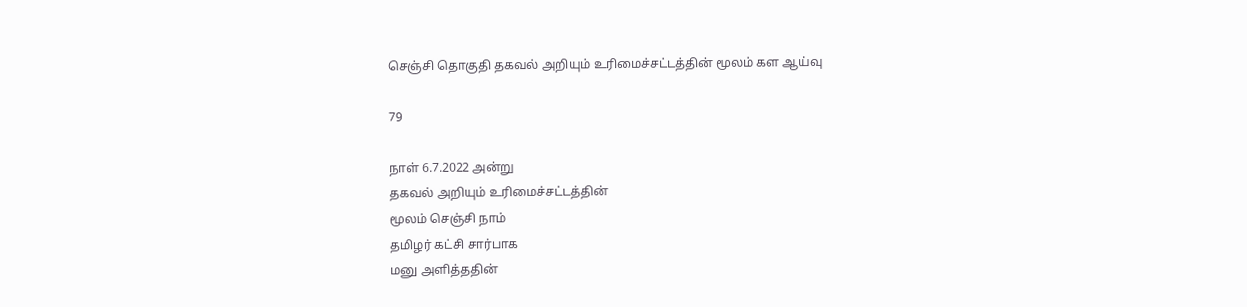செஞ்சி தொகுதி தகவல் அறியும் உரிமைச்சட்டத்தின் மூலம் கள ஆய்வு

79

நாள் 6.7.2022 அன்று
தகவல் அறியும் உரிமைச்சட்டத்தின்
மூலம் செஞ்சி நாம்
தமிழர் கட்சி சார்பாக
மனு அளித்ததின்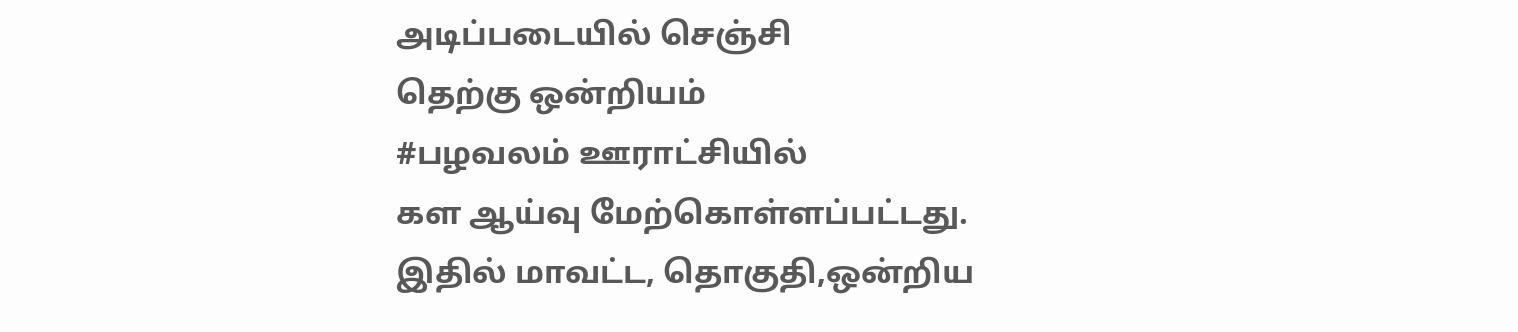அடிப்படையில் செஞ்சி
தெற்கு ஒன்றியம்
#பழவலம் ஊராட்சியில்
கள ஆய்வு மேற்கொள்ளப்பட்டது.
இதில் மாவட்ட, தொகுதி,ஒன்றிய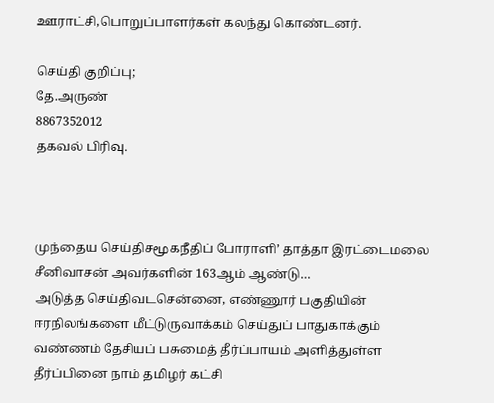ஊராட்சி,பொறுப்பாளர்கள் கலந்து கொண்டனர்.

செய்தி குறிப்பு;
தே.அருண்
8867352012
தகவல் பிரிவு.



முந்தைய செய்திசமூகநீதிப் போராளி’ தாத்தா இரட்டைமலை சீனிவாசன் அவர்களின் 163ஆம் ஆண்டு…
அடுத்த செய்திவடசென்னை, எண்ணூர் பகுதியின் ஈரநிலங்களை மீட்டுருவாக்கம் செய்துப் பாதுகாக்கும் வண்ணம் தேசியப் பசுமைத் தீர்ப்பாயம் அளித்துள்ள தீர்ப்பினை நாம் தமிழர் கட்சி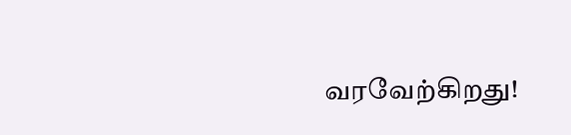வரவேற்கிறது!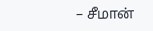– சீமான்